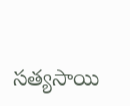సత్యసాయి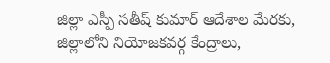జిల్లా ఎస్పీ సతీష్ కుమార్ ఆదేశాల మేరకు, జిల్లాలోని నియోజకవర్గ కేంద్రాలు,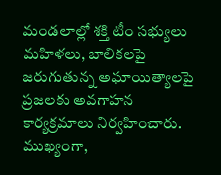మండలాల్లో శక్తి టీం సభ్యులు మహిళలు, బాలికలపై జరుగుతున్న అఘాయిత్యాలపై ప్రజలకు అవగాహన కార్యక్రమాలు నిర్వహించారు. ముఖ్యంగా,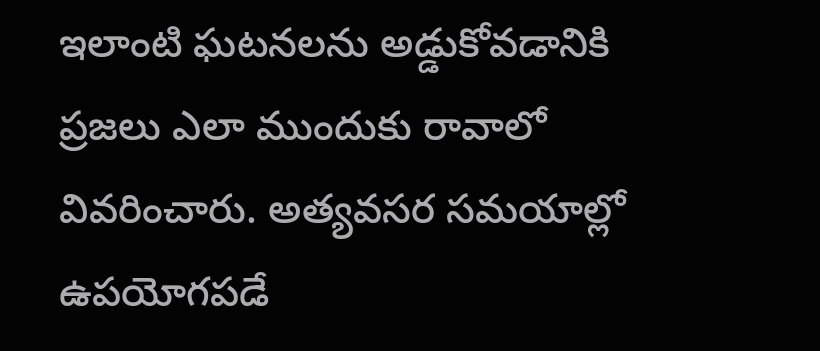ఇలాంటి ఘటనలను అడ్డుకోవడానికి ప్రజలు ఎలా ముందుకు రావాలో వివరించారు. అత్యవసర సమయాల్లో ఉపయోగపడే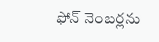ఫోన్ నెంబర్లను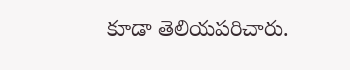కూడా తెలియపరిచారు.